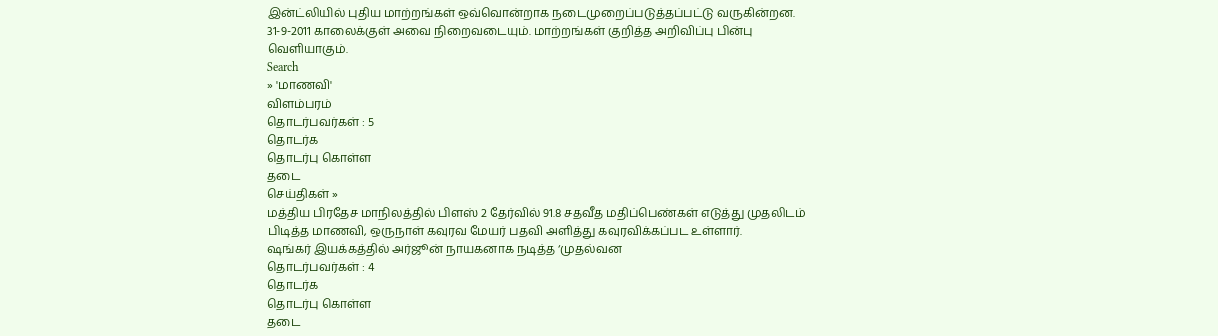இன்ட்லியில் புதிய மாற்றங்கள் ஒவ்வொன்றாக நடைமுறைப்படுத்தப்பட்டு வருகின்றன. 31-9-2011 காலைக்குள் அவை நிறைவடையும். மாற்றங்கள் குறித்த அறிவிப்பு பின்பு வெளியாகும்.
Search
» 'மாணவி'
விளம்பரம்
தொடர்பவர்கள் : 5
தொடர்க
தொடர்பு கொள்ள
தடை
செய்திகள் »
மத்திய பிரதேச மாநிலத்தில் பிளஸ் 2 தேர்வில் 91.8 சதவீத மதிப்பெண்கள் எடுத்து முதலிடம் பிடித்த மாணவி, ஒருநாள் கவுரவ மேயர் பதவி அளித்து கவுரவிக்கப்பட உள்ளார்.
ஷங்கர் இயக்கத்தில் அர்ஜூன் நாயகனாக நடித்த ‘முதல்வன
தொடர்பவர்கள் : 4
தொடர்க
தொடர்பு கொள்ள
தடை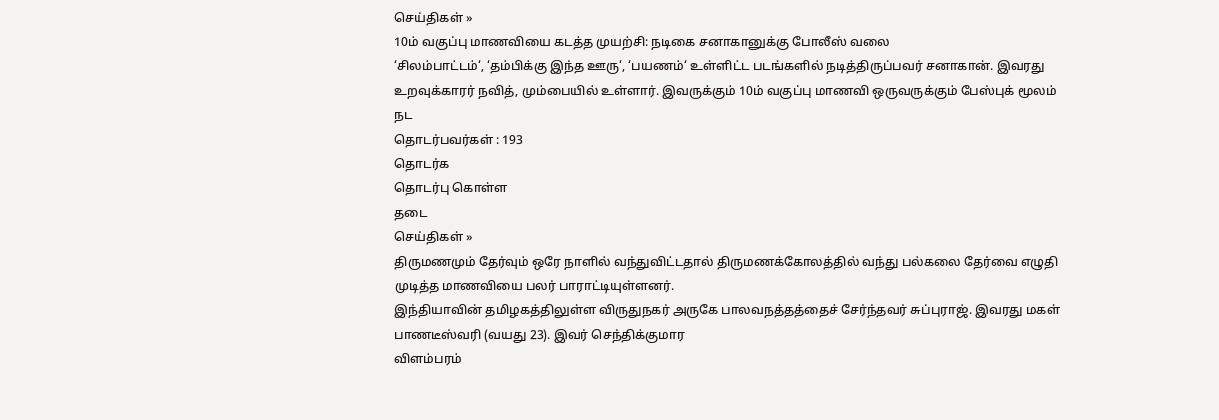செய்திகள் »
10ம் வகுப்பு மாணவியை கடத்த முயற்சி: நடிகை சனாகானுக்கு போலீஸ் வலை
‘சிலம்பாட்டம்‘, ‘தம்பிக்கு இந்த ஊரு‘, ‘பயணம்‘ உள்ளிட்ட படங்களில் நடித்திருப்பவர் சனாகான். இவரது உறவுக்காரர் நவித், மும்பையில் உள்ளார். இவருக்கும் 10ம் வகுப்பு மாணவி ஒருவருக்கும் பேஸ்புக் மூலம் நட
தொடர்பவர்கள் : 193
தொடர்க
தொடர்பு கொள்ள
தடை
செய்திகள் »
திருமணமும் தேர்வும் ஒரே நாளில் வந்துவிட்டதால் திருமணக்கோலத்தில் வந்து பல்கலை தேர்வை எழுதி முடித்த மாணவியை பலர் பாராட்டியுள்ளனர்.
இந்தியாவின் தமிழகத்திலுள்ள விருதுநகர் அருகே பாலவநத்தத்தைச் சேர்ந்தவர் சுப்புராஜ். இவரது மகள் பாணடீஸ்வரி (வயது 23). இவர் செந்திக்குமார
விளம்பரம்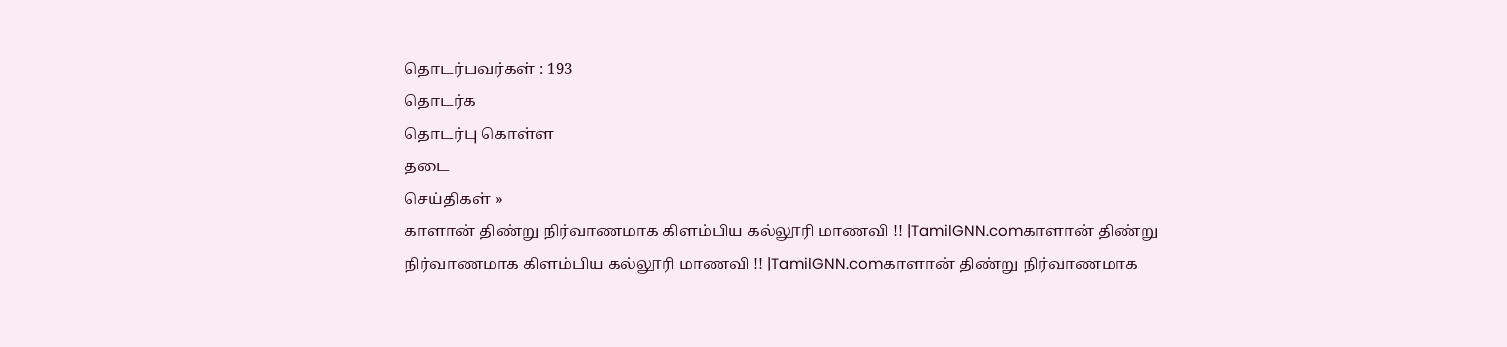தொடர்பவர்கள் : 193
தொடர்க
தொடர்பு கொள்ள
தடை
செய்திகள் »
காளான் திண்று நிர்வாணமாக கிளம்பிய கல்லூரி மாணவி !! |TamilGNN.comகாளான் திண்று நிர்வாணமாக கிளம்பிய கல்லூரி மாணவி !! |TamilGNN.comகாளான் திண்று நிர்வாணமாக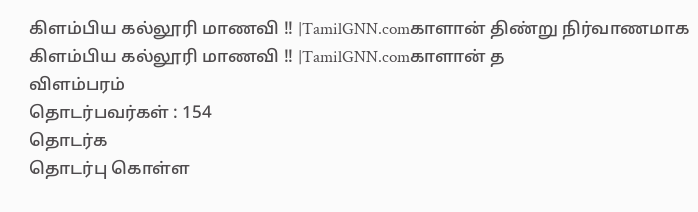கிளம்பிய கல்லூரி மாணவி !! |TamilGNN.comகாளான் திண்று நிர்வாணமாக கிளம்பிய கல்லூரி மாணவி !! |TamilGNN.comகாளான் த
விளம்பரம்
தொடர்பவர்கள் : 154
தொடர்க
தொடர்பு கொள்ள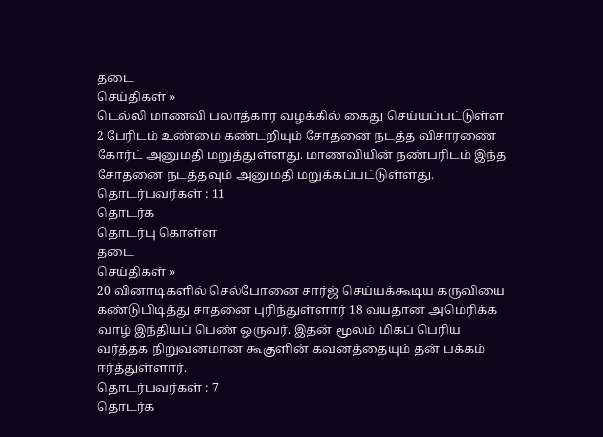தடை
செய்திகள் »
டெல்லி மாணவி பலாத்கார வழக்கில் கைது செய்யப்பட்டுள்ள 2 பேரிடம் உண்மை கண்டறியும் சோதனை நடத்த விசாரணை கோர்ட் அனுமதி மறுத்துள்ளது. மாணவியின் நண்பரிடம் இந்த சோதனை நடத்தவும் அனுமதி மறுக்கப்பட்டுள்ளது.
தொடர்பவர்கள் : 11
தொடர்க
தொடர்பு கொள்ள
தடை
செய்திகள் »
20 வினாடிகளில் செல்போனை சார்ஜ் செய்யக்கூடிய கருவியை கண்டுபிடித்து சாதனை புரிந்துள்ளார் 18 வயதான அமெரிக்க வாழ் இந்தியப் பெண் ஒருவர். இதன் மூலம் மிகப் பெரிய வர்த்தக நிறுவனமான கூகுளின் கவனத்தையும் தன் பக்கம் ஈர்த்துள்ளார்.
தொடர்பவர்கள் : 7
தொடர்க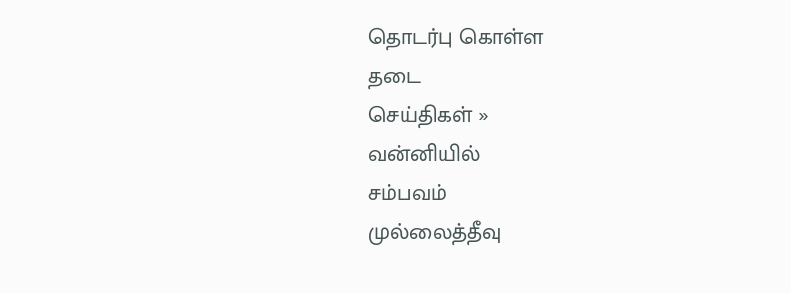தொடர்பு கொள்ள
தடை
செய்திகள் »
வன்னியில்
சம்பவம்
முல்லைத்தீவு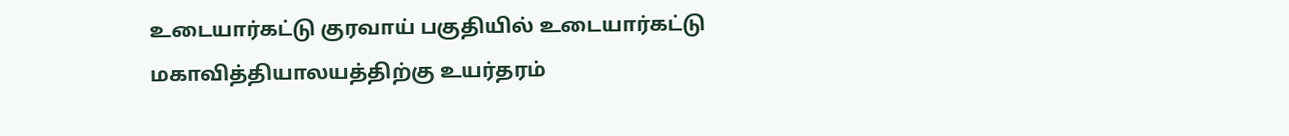உடையார்கட்டு குரவாய் பகுதியில் உடையார்கட்டு மகாவித்தியாலயத்திற்கு உயர்தரம்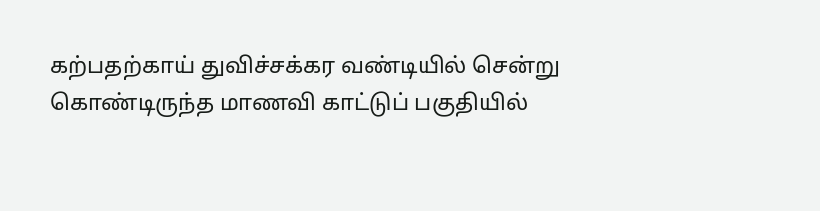கற்பதற்காய் துவிச்சக்கர வண்டியில் சென்று கொண்டிருந்த மாணவி காட்டுப் பகுதியில்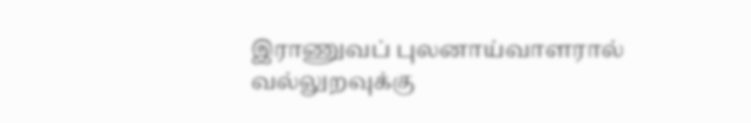இராணுவப் புலனாய்வாளரால் வல்லுறவுக்கு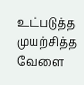உட்படுத்த முயற்சித்த வேளை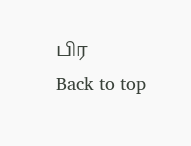பிர
Back to top